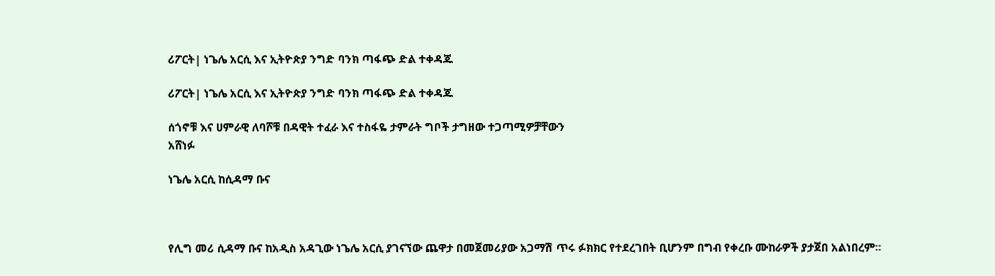ሪፖርት| ነጌሌ አርሲ እና ኢትዮጵያ ንግድ ባንክ ጣፋጭ ድል ተቀዳጁ

ሪፖርት| ነጌሌ አርሲ እና ኢትዮጵያ ንግድ ባንክ ጣፋጭ ድል ተቀዳጁ

ሰጎኖቹ እና ሀምራዊ ለባሾቹ በዳዊት ተፈራ እና ተስፋዬ ታምራት ግቦች ታግዘው ተጋጣሚዎቻቸውን
አሸነፉ

ነጌሌ አርሲ ከሲዳማ ቡና



የሊግ መሪ ሲዳማ ቡና ከአዲስ አዳጊው ነጌሌ አርሲ ያገናኘው ጨዋታ በመጀመሪያው አጋማሽ ጥሩ ፉክክር የተደረገበት ቢሆንም በግብ የቀረቡ ሙከራዎች ያታጀበ አልነበረም።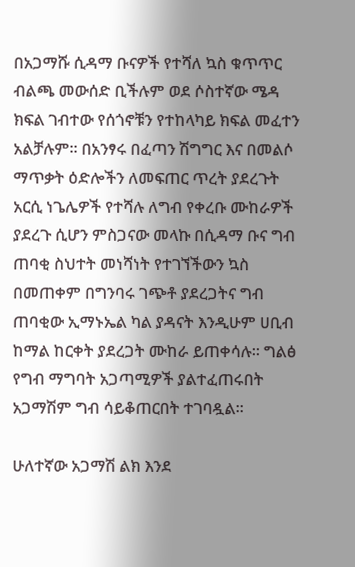በአጋማሹ ሲዳማ ቡናዎች የተሻለ ኳስ ቁጥጥር ብልጫ መውሰድ ቢችሉም ወደ ሶስተኛው ሜዳ ክፍል ገብተው የሰጎኖቹን የተከላካይ ክፍል መፈተን አልቻሉም። በአንፃሩ በፈጣን ሽግግር እና በመልሶ ማጥቃት ዕድሎችን ለመፍጠር ጥረት ያደረጉት አርሲ ነጌሌዎች የተሻሉ ለግብ የቀረቡ ሙከራዎች ያደረጉ ሲሆን ምስጋናው መላኩ በሲዳማ ቡና ግብ ጠባቂ ስህተት መነሻነት የተገኘችውን ኳስ በመጠቀም በግንባሩ ገጭቶ ያደረጋትና ግብ ጠባቂው ኢማኑኤል ካል ያዳናት እንዲሁም ሀቢብ ከማል ከርቀት ያደረጋት ሙከራ ይጠቀሳሉ። ግልፅ የግብ ማግባት አጋጣሚዎች ያልተፈጠሩበት አጋማሽም ግብ ሳይቆጠርበት ተገባዷል።

ሁለተኛው አጋማሽ ልክ እንደ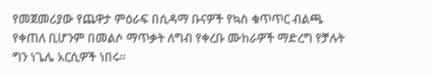የመጀመሪያው የጨዋታ ምዕራፍ በሲዳማ ቡናዎች የኳስ ቁጥጥር ብልጫ የቀጠለ ቢሆንም በመልሶ ማጥቃት ለግብ የቀረቡ ሙከራዎች ማድረግ የቻሉት ግን ነጌሌ አርሲዎች ነበሩ።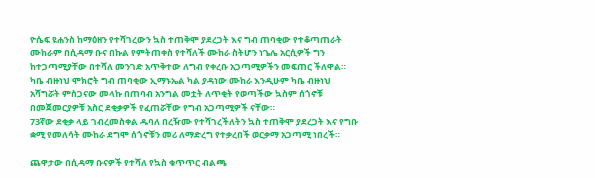ዮሴፍ ዩሐንስ ከማዕዘን የተሻገረውን ኳስ ተጠቅሞ ያደረጋት እና ግብ ጠባቂው የተቆጣጠራት ሙከራም በሲዳማ ቡና በኩል የምትጠቀስ የተሻለች ሙከራ ስትሆን ነጌሌ አርሲዎች ግን ከተጋጣሚያቸው በተሻለ መንገድ አጥቅተው ለግብ የቀረቡ አጋጣሚዎችን መፍጠር ችለዋል። ካቤ ብዙነህ ሞክሮት ግብ ጠባቂው ኢማኑኤል ካል ያዳነው ሙከራ እንዲሁም ካቤ ብዙነህ አሻግሯት ምስጋናው መላኩ በጠባብ አንግል መቷት ለጥቂት የወጣችው ኳስም ሰጎኖቹ በመጀመርያዎቹ አስር ደቂቃዎች የፈጠሯቸው የግብ አጋጣሚዎች ናቸው።
73ኛው ደቂቃ ላይ ገብረመስቀል ዱባለ በረዥሙ የተሻገረችለትን ኳስ ተጠቅሞ ያደረጋት እና የግቡ ቋሚ የመለሳት ሙከራ ደግሞ ሰጎኖቹን መሪ ለማድረግ የተቃረበች ወርቃማ አጋጣሚ ነበረች።

ጨዋታው በሲዳማ ቡናዎች የተሻለ የኳስ ቁጥጥር ብልጫ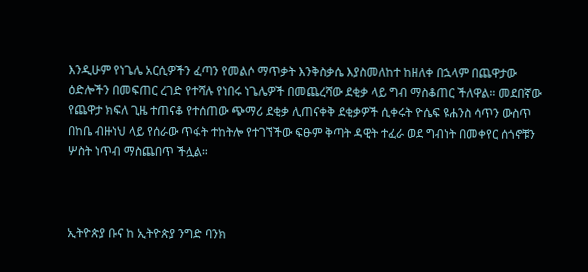እንዲሁም የነጌሌ አርሲዎችን ፈጣን የመልሶ ማጥቃት እንቅስቃሴ እያስመለከተ ከዘለቀ በኋላም በጨዋታው ዕድሎችን በመፍጠር ረገድ የተሻሉ የነበሩ ነጌሌዎች በመጨረሻው ደቂቃ ላይ ግብ ማስቆጠር ችለዋል። መደበኛው የጨዋታ ክፍለ ጊዜ ተጠናቆ የተሰጠው ጭማሪ ደቂቃ ሊጠናቀቅ ደቂቃዎች ሲቀሩት ዮሴፍ ዩሐንስ ሳጥን ውስጥ በከቤ ብዙነህ ላይ የሰራው ጥፋት ተከትሎ የተገኘችው ፍፁም ቅጣት ዳዊት ተፈራ ወደ ግብነት በመቀየር ሰጎኖቹን ሦስት ነጥብ ማስጨበጥ ችሏል።



ኢትዮጵያ ቡና ከ ኢትዮጵያ ንግድ ባንክ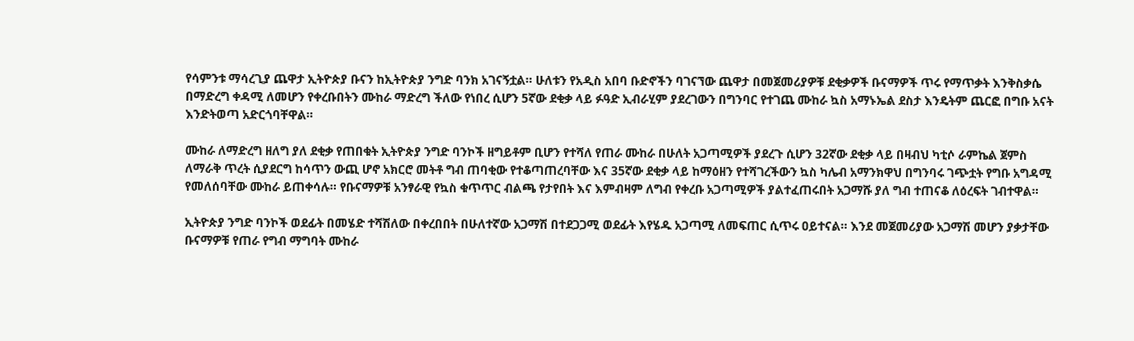የሳምንቱ ማሳረጊያ ጨዋታ ኢትዮጵያ ቡናን ከኢትዮጵያ ንግድ ባንክ አገናኝቷል። ሁለቱን የአዲስ አበባ ቡድኖችን ባገናኘው ጨዋታ በመጀመሪያዎቹ ደቂቃዎች ቡናማዎች ጥሩ የማጥቃት እንቅስቃሴ በማድረግ ቀዳሚ ለመሆን የቀረቡበትን ሙከራ ማድረግ ችለው የነበረ ሲሆን 5ኛው ደቂቃ ላይ ፉዓድ ኢብራሂም ያደረገውን በግንባር የተገጨ ሙከራ ኳስ አማኑኤል ደስታ እንዴትም ጨርፎ በግቡ አናት እንድትወጣ አድርጎባቸዋል።

ሙከራ ለማድረግ ዘለግ ያለ ደቂቃ የጠበቁት ኢትዮጵያ ንግድ ባንኮች ዘግይቶም ቢሆን የተሻለ የጠራ ሙከራ በሁለት አጋጣሚዎች ያደረጉ ሲሆን 32ኛው ደቂቃ ላይ በዛብህ ካቲሶ ራምኬል ጀምስ ለማራቅ ጥረት ሲያደርግ ከሳጥን ውጪ ሆኖ አክርሮ መትቶ ግብ ጠባቂው የተቆጣጠረባቸው እና 35ኛው ደቂቃ ላይ ከማዕዘን የተሻገረችውን ኳስ ካሌብ አማንክዋህ በግንባሩ ገጭቷት የግቡ አግዳሚ የመለሰባቸው ሙከራ ይጠቀሳሉ። የቡናማዎቹ አንፃራዊ የኳስ ቁጥጥር ብልጫ የታየበት እና እምብዛም ለግብ የቀረቡ አጋጣሚዎች ያልተፈጠሩበት አጋማሹ ያለ ግብ ተጠናቆ ለዕረፍት ገብተዋል።

ኢትዮጵያ ንግድ ባንኮች ወደፊት በመሄድ ተሻሽለው በቀረበበት በሁለተኛው አጋማሽ በተደጋጋሚ ወደፊት እየሄዱ አጋጣሚ ለመፍጠር ሲጥሩ ዐይተናል። እንደ መጀመሪያው አጋማሽ መሆን ያቃታቸው ቡናማዎቹ የጠራ የግብ ማግባት ሙከራ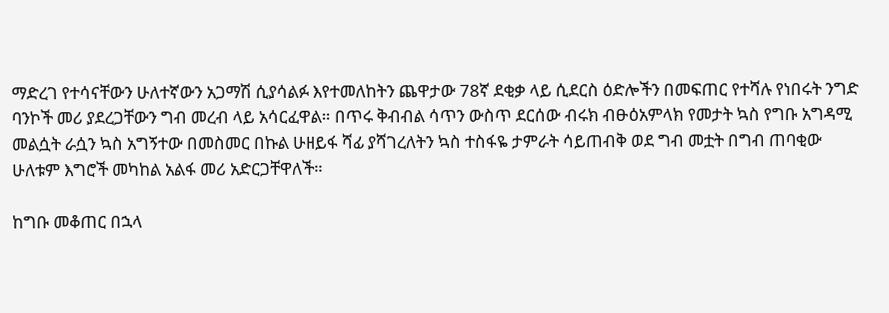ማድረገ የተሳናቸውን ሁለተኛውን አጋማሽ ሲያሳልፉ እየተመለከትን ጨዋታው 78ኛ ደቂቃ ላይ ሲደርስ ዕድሎችን በመፍጠር የተሻሉ የነበሩት ንግድ ባንኮች መሪ ያደረጋቸውን ግብ መረብ ላይ አሳርፈዋል። በጥሩ ቅብብል ሳጥን ውስጥ ደርሰው ብሩክ ብፁዕአምላክ የመታት ኳስ የግቡ አግዳሚ መልሷት ራሷን ኳስ አግኝተው በመስመር በኩል ሁዘይፋ ሻፊ ያሻገረለትን ኳስ ተስፋዬ ታምራት ሳይጠብቅ ወደ ግብ መቷት በግብ ጠባቂው ሁለቱም እግሮች መካከል አልፋ መሪ አድርጋቸዋለች።

ከግቡ መቆጠር በኋላ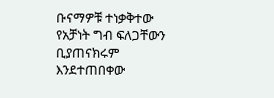ቡናማዎቹ ተነቃቅተው የአቻነት ግብ ፍለጋቸውን ቢያጠናክሩም እንደተጠበቀው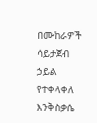በሙከራዎች ሳይታጀብ ኃይል የተቀላቀለ እንቅስቃሴ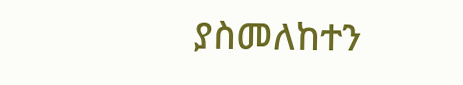ያስመለከተን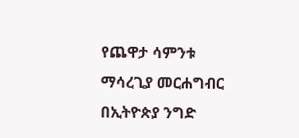የጨዋታ ሳምንቱ ማሳረጊያ መርሐግብር በኢትዮጵያ ንግድ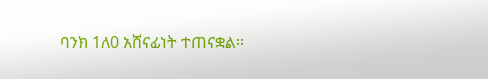ባንክ 1ለ0 አሸናፊነት ተጠናቋል።